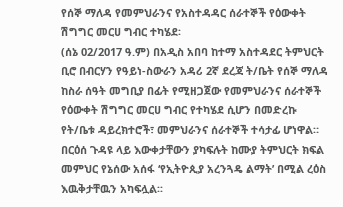የሰኞ ማለዳ የመምህራንና የአስተዳዳር ሰራተኞች የዕውቀት ሽግግር መርሀ ግብር ተካሄደ፡
(ሰኔ 02/2017 ዓ.ም) በአዲስ አበባ ከተማ አስተዳደር ትምህርት ቢሮ በብርሃን የዓይነ-ስውራን አዳሪ 2ኛ ደረጃ ት/ቤት የሰኞ ማለዳ ከስራ ሰዓት መግቢያ በፊት የሚዘጋጀው የመምህራንና ሰራተኞች የዕውቀት ሽግግር መርሀ ግብር የተካሄደ ሲሆን በመድረኩ የት/ቤቱ ዳይረክተሮች፣ መምህራንና ሰራተኞች ተሳታፊ ሆነዋል።
በርዕሰ ጉዳዩ ላይ እውቀታቸውን ያካፍሉት ከሙያ ትምህርት ክፍል መምህር የኔሰው አሰፋ ‘የኢትዮጲያ አረንጓዴ ልማት’ በሚል ረዕስ እዉቅታቸዉን አካፍሏል፡፡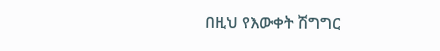በዚህ የእውቀት ሽግግር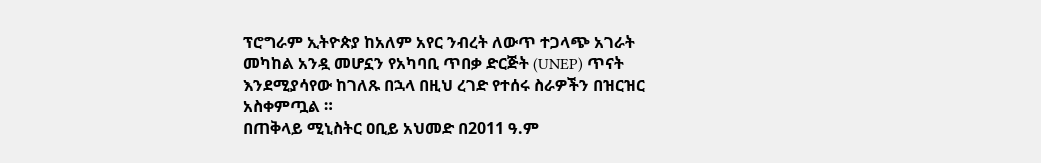ፕሮግራም ኢትዮጵያ ከአለም አየር ንብረት ለውጥ ተጋላጭ አገራት መካከል አንዷ መሆኗን የአካባቢ ጥበቃ ድርጅት (UNEP) ጥናት እንደሚያሳየው ከገለጹ በኋላ በዚህ ረገድ የተሰሩ ስራዎችን በዝርዝር አስቀምጧል ።
በጠቅላይ ሚኒስትር ዐቢይ አህመድ በ2011 ዓ.ም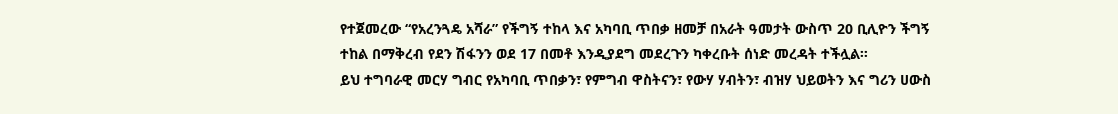የተጀመረው “የአረንጓዴ አሻራ” የችግኝ ተከላ እና አካባቢ ጥበቃ ዘመቻ በአራት ዓመታት ውስጥ 20 ቢሊዮን ችግኝ ተከል በማቅረብ የደን ሽፋንን ወደ 17 በመቶ እንዲያደግ መደረጉን ካቀረቡት ሰነድ መረዳት ተችሏል፡፡
ይህ ተግባራዊ መርሃ ግብር የአካባቢ ጥበቃን፣ የምግብ ዋስትናን፣ የውሃ ሃብትን፣ ብዝሃ ህይወትን እና ግሪን ሀውስ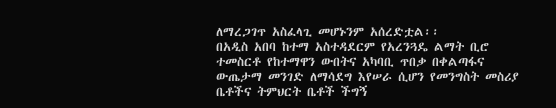ለማረጋገጥ አስፈላጊ መሆኑንም አሰረድቷል፡፡
በአዲስ አበባ ከተማ አስተዳደርም የአረንጓዴ ልማት ቢሮ ተመስርቶ የከተማዋን ውበትና አካባቢ ጥበቃ በቀልጣፋና ውጤታማ መንገድ ለማሳደግ እየሠራ ሲሆን የመንግስት መስሪያ ቤቶችና ትምህርት ቤቶች ችግኝ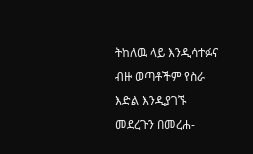ትከለዉ ላይ እንዲሳተፉና ብዙ ወጣቶችም የስራ እድል እንዲያገኙ መደረጉን በመረሐ-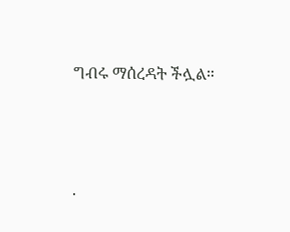ግብሩ ማሰረዳት ችሏል።





.